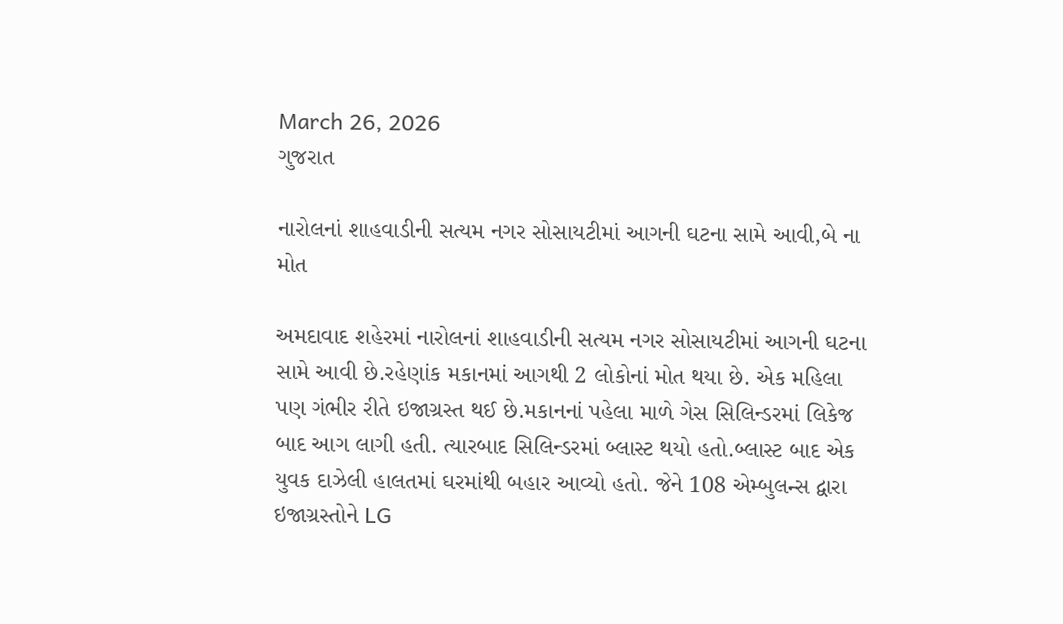March 26, 2026
ગુજરાત

નારોલનાં શાહવાડીની સત્યમ નગર સોસાયટીમાં આગની ઘટના સામે આવી,બે ના મોત

અમદાવાદ શહેરમાં નારોલનાં શાહવાડીની સત્યમ નગર સોસાયટીમાં આગની ઘટના સામે આવી છે.રહેણાંક મકાનમાં આગથી 2 લોકોનાં મોત થયા છે. એક મહિલા પણ ગંભીર રીતે ઇજાગ્રસ્ત થઈ છે.મકાનનાં પહેલા માળે ગેસ સિલિન્ડરમાં લિકેજ બાદ આગ લાગી હતી. ત્યારબાદ સિલિન્ડરમાં બ્લાસ્ટ થયો હતો.બ્લાસ્ટ બાદ એક યુવક દાઝેલી હાલતમાં ઘરમાંથી બહાર આવ્યો હતો. જેને 108 એમ્બુલન્સ દ્વારા ઇજાગ્રસ્તોને LG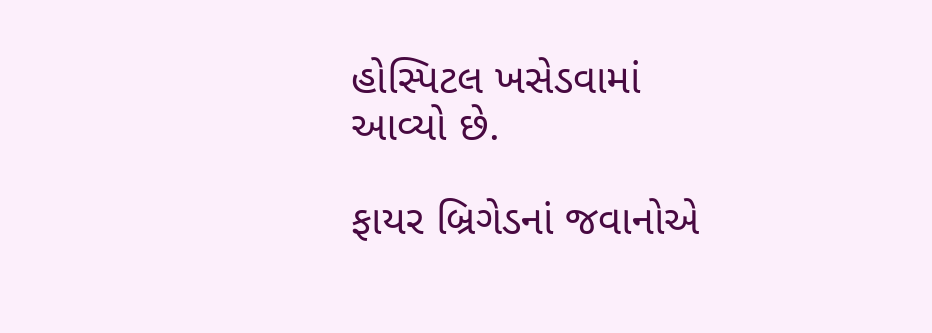હોસ્પિટલ ખસેડવામાં આવ્યો છે.

ફાયર બ્રિગેડનાં જવાનોએ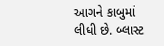આગને કાબુમાં લીધી છે. બ્લાસ્ટ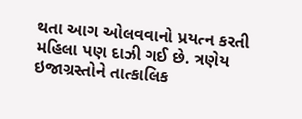થતા આગ ઓલવવાનો પ્રયત્ન કરતી મહિલા પણ દાઝી ગઈ છે. ત્રણેય ઇજાગ્રસ્તોને તાત્કાલિક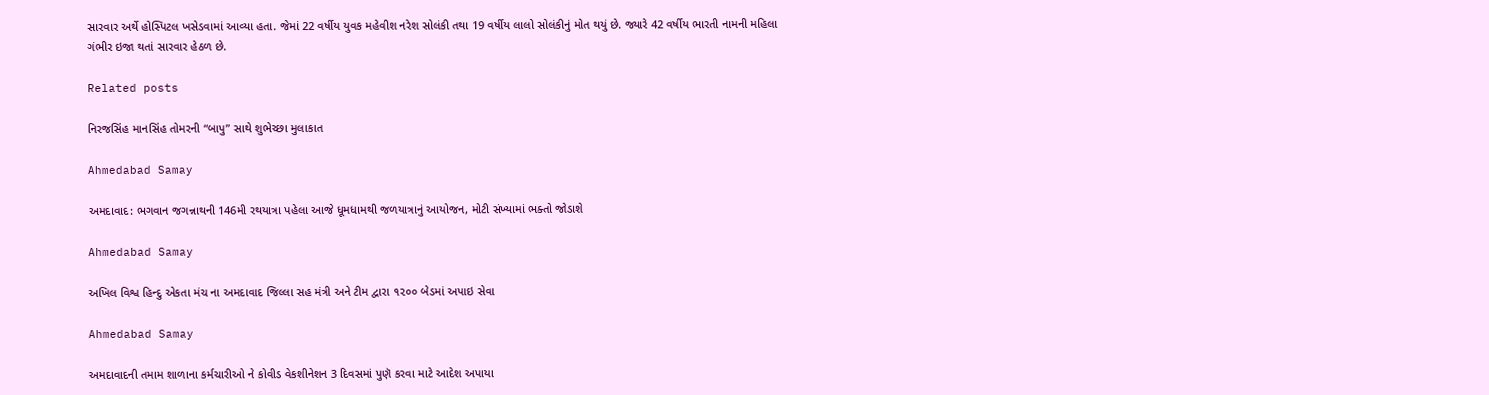સારવાર અર્થે હોસ્પિટલ ખસેડવામાં આવ્યા હતા. જેમાં 22 વર્ષીય યુવક મહેવીશ નરેશ સોલંકી તથા 19 વર્ષીય લાલો સોલંકીનું મોત થયું છે. જ્યારે 42 વર્ષીય ભારતી નામની મહિલા ગંભીર ઇજા થતાં સારવાર હેઠળ છે.

Related posts

નિરજસિંહ માનસિંહ તોમરની “બાપુ” સાથે શુભેચ્છા મુલાકાત

Ahmedabad Samay

અમદાવાદ: ભગવાન જગન્નાથની 146મી રથયાત્રા પહેલા આજે ધૂમધામથી જળયાત્રાનું આયોજન, મોટી સંખ્યામાં ભક્તો જોડાશે

Ahmedabad Samay

અખિલ વિશ્વ હિન્દુ એકતા મંચ ના અમદાવાદ જિલ્લા સહ મંત્રી અને ટીમ દ્વારા ૧૨૦૦ બેડમાં અપાઇ સેવા

Ahmedabad Samay

અમદાવાદની તમામ શાળાના કર્મચારીઓ ને કોવીડ વેકશીનેશન 3 દિવસમાં પુણૅ કરવા માટે આદેશ અપાયા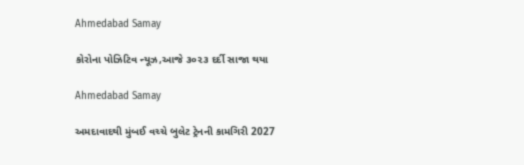Ahmedabad Samay

કોરોના પોઝિટિવ ન્યૂઝ,આજે ૩૦૨૩ દર્દી સાજા થયા

Ahmedabad Samay

અમદાવાદથી મુંબઈ વચ્ચે બુલેટ ટ્રેનની કામગિરી 2027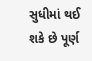સુધીમાં થઈ શકે છે પૂર્ણ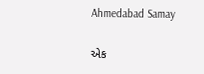Ahmedabad Samay

એક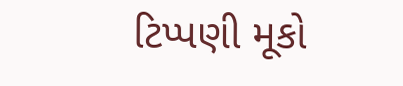ટિપ્પણી મૂકો